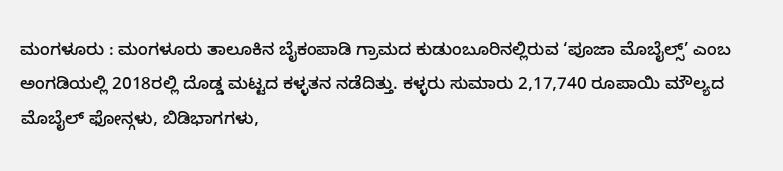ಮಂಗಳೂರು : ಮಂಗಳೂರು ತಾಲೂಕಿನ ಬೈಕಂಪಾಡಿ ಗ್ರಾಮದ ಕುಡುಂಬೂರಿನಲ್ಲಿರುವ ‘ಪೂಜಾ ಮೊಬೈಲ್ಸ್’ ಎಂಬ ಅಂಗಡಿಯಲ್ಲಿ 2018ರಲ್ಲಿ ದೊಡ್ಡ ಮಟ್ಟದ ಕಳ್ಳತನ ನಡೆದಿತ್ತು. ಕಳ್ಳರು ಸುಮಾರು 2,17,740 ರೂಪಾಯಿ ಮೌಲ್ಯದ ಮೊಬೈಲ್ ಫೋನ್ಗಳು, ಬಿಡಿಭಾಗಗಳು,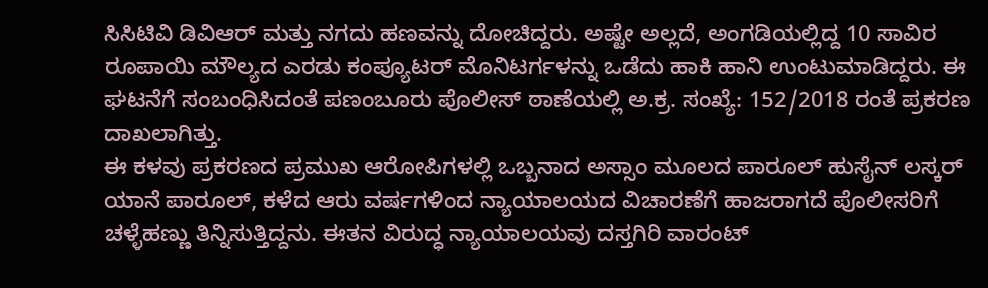ಸಿಸಿಟಿವಿ ಡಿವಿಆರ್ ಮತ್ತು ನಗದು ಹಣವನ್ನು ದೋಚಿದ್ದರು. ಅಷ್ಟೇ ಅಲ್ಲದೆ, ಅಂಗಡಿಯಲ್ಲಿದ್ದ 10 ಸಾವಿರ ರೂಪಾಯಿ ಮೌಲ್ಯದ ಎರಡು ಕಂಪ್ಯೂಟರ್ ಮೊನಿಟರ್ಗಳನ್ನು ಒಡೆದು ಹಾಕಿ ಹಾನಿ ಉಂಟುಮಾಡಿದ್ದರು. ಈ ಘಟನೆಗೆ ಸಂಬಂಧಿಸಿದಂತೆ ಪಣಂಬೂರು ಪೊಲೀಸ್ ಠಾಣೆಯಲ್ಲಿ ಅ.ಕ್ರ. ಸಂಖ್ಯೆ: 152/2018 ರಂತೆ ಪ್ರಕರಣ ದಾಖಲಾಗಿತ್ತು.
ಈ ಕಳವು ಪ್ರಕರಣದ ಪ್ರಮುಖ ಆರೋಪಿಗಳಲ್ಲಿ ಒಬ್ಬನಾದ ಅಸ್ಸಾಂ ಮೂಲದ ಪಾರೂಲ್ ಹುಸೈನ್ ಲಸ್ಕರ್ ಯಾನೆ ಪಾರೂಲ್, ಕಳೆದ ಆರು ವರ್ಷಗಳಿಂದ ನ್ಯಾಯಾಲಯದ ವಿಚಾರಣೆಗೆ ಹಾಜರಾಗದೆ ಪೊಲೀಸರಿಗೆ ಚಳ್ಳೆಹಣ್ಣು ತಿನ್ನಿಸುತ್ತಿದ್ದನು. ಈತನ ವಿರುದ್ಧ ನ್ಯಾಯಾಲಯವು ದಸ್ತಗಿರಿ ವಾರಂಟ್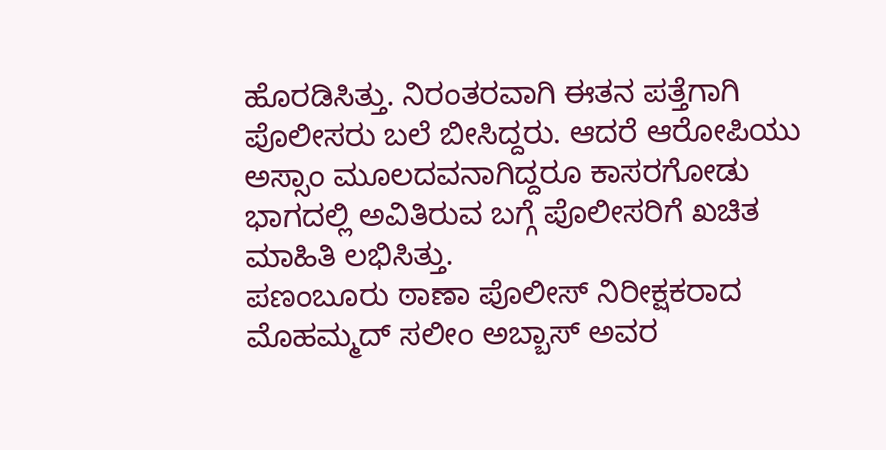ಹೊರಡಿಸಿತ್ತು. ನಿರಂತರವಾಗಿ ಈತನ ಪತ್ತೆಗಾಗಿ ಪೊಲೀಸರು ಬಲೆ ಬೀಸಿದ್ದರು. ಆದರೆ ಆರೋಪಿಯು ಅಸ್ಸಾಂ ಮೂಲದವನಾಗಿದ್ದರೂ ಕಾಸರಗೋಡು ಭಾಗದಲ್ಲಿ ಅವಿತಿರುವ ಬಗ್ಗೆ ಪೊಲೀಸರಿಗೆ ಖಚಿತ ಮಾಹಿತಿ ಲಭಿಸಿತ್ತು.
ಪಣಂಬೂರು ಠಾಣಾ ಪೊಲೀಸ್ ನಿರೀಕ್ಷಕರಾದ ಮೊಹಮ್ಮದ್ ಸಲೀಂ ಅಬ್ಬಾಸ್ ಅವರ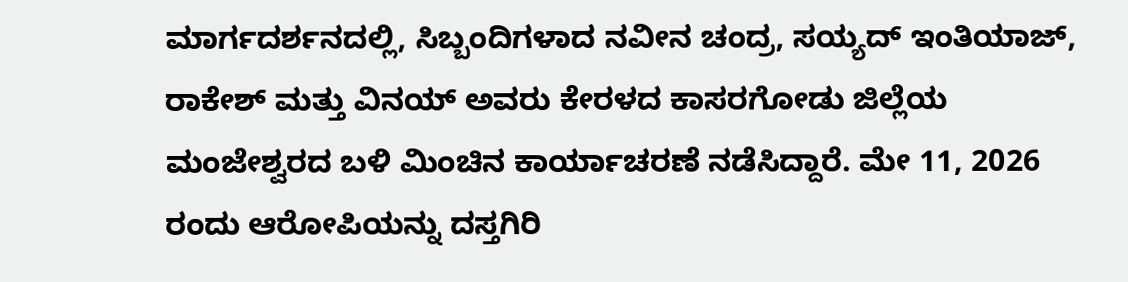ಮಾರ್ಗದರ್ಶನದಲ್ಲಿ, ಸಿಬ್ಬಂದಿಗಳಾದ ನವೀನ ಚಂದ್ರ, ಸಯ್ಯದ್ ಇಂತಿಯಾಜ್, ರಾಕೇಶ್ ಮತ್ತು ವಿನಯ್ ಅವರು ಕೇರಳದ ಕಾಸರಗೋಡು ಜಿಲ್ಲೆಯ ಮಂಜೇಶ್ವರದ ಬಳಿ ಮಿಂಚಿನ ಕಾರ್ಯಾಚರಣೆ ನಡೆಸಿದ್ದಾರೆ. ಮೇ 11, 2026 ರಂದು ಆರೋಪಿಯನ್ನು ದಸ್ತಗಿರಿ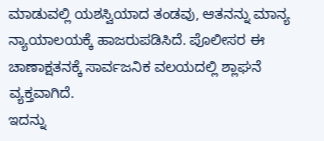ಮಾಡುವಲ್ಲಿ ಯಶಸ್ವಿಯಾದ ತಂಡವು, ಆತನನ್ನು ಮಾನ್ಯ ನ್ಯಾಯಾಲಯಕ್ಕೆ ಹಾಜರುಪಡಿಸಿದೆ. ಪೊಲೀಸರ ಈ ಚಾಣಾಕ್ಷತನಕ್ಕೆ ಸಾರ್ವಜನಿಕ ವಲಯದಲ್ಲಿ ಶ್ಲಾಘನೆ ವ್ಯಕ್ತವಾಗಿದೆ.
ಇದನ್ನು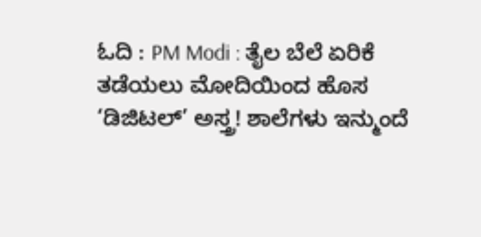ಓದಿ : PM Modi : ತೈಲ ಬೆಲೆ ಏರಿಕೆ ತಡೆಯಲು ಮೋದಿಯಿಂದ ಹೊಸ ‘ಡಿಜಿಟಲ್’ ಅಸ್ತ್ರ! ಶಾಲೆಗಳು ಇನ್ಮುಂದೆ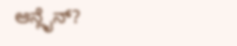ಆನ್ಲೈನ್?